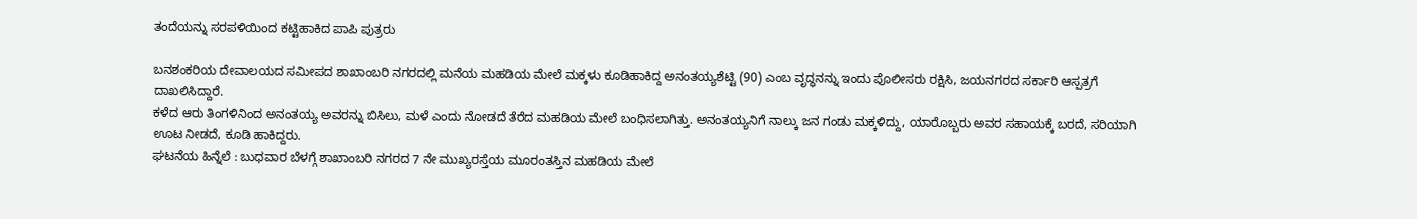ತಂದೆಯನ್ನು ಸರಪಳಿಯಿಂದ ಕಟ್ಟಿಹಾಕಿದ ಪಾಪಿ ಪುತ್ರರು

ಬನಶಂಕರಿಯ ದೇವಾಲಯದ ಸಮೀಪದ ಶಾಖಾಂಬರಿ ನಗರದಲ್ಲಿ ಮನೆಯ ಮಹಡಿಯ ಮೇಲೆ ಮಕ್ಕಳು ಕೂಡಿಹಾಕಿದ್ದ ಅನಂತಯ್ಯಶೆಟ್ಟಿ (90) ಎಂಬ ವೃದ್ಧನನ್ನು ಇಂದು ಪೊಲೀಸರು ರಕ್ಷಿಸಿ, ಜಯನಗರದ ಸರ್ಕಾರಿ ಆಸ್ಪತ್ರಗೆ ದಾಖಲಿಸಿದ್ದಾರೆ.
ಕಳೆದ ಆರು ತಿಂಗಳಿನಿಂದ ಅನಂತಯ್ಯ ಅವರನ್ನು ಬಿಸಿಲು, ಮಳೆ ಎಂದು ನೋಡದೆ ತೆರೆದ ಮಹಡಿಯ ಮೇಲೆ ಬಂಧಿಸಲಾಗಿತ್ತು. ಅನಂತಯ್ಯನಿಗೆ ನಾಲ್ಕು ಜನ ಗಂಡು ಮಕ್ಕಳಿದ್ದು, ಯಾರೊಬ್ಬರು ಅವರ ಸಹಾಯಕ್ಕೆ ಬರದೆ, ಸರಿಯಾಗಿ ಊಟ ನೀಡದೆ, ಕೂಡಿ ಹಾಕಿದ್ದರು.
ಘಟನೆಯ ಹಿನ್ನೆಲೆ : ಬುಧವಾರ ಬೆಳಗ್ಗೆ ಶಾಖಾಂಬರಿ ನಗರದ 7 ನೇ ಮುಖ್ಯರಸ್ತೆಯ ಮೂರಂತಸ್ತಿನ ಮಹಡಿಯ ಮೇಲೆ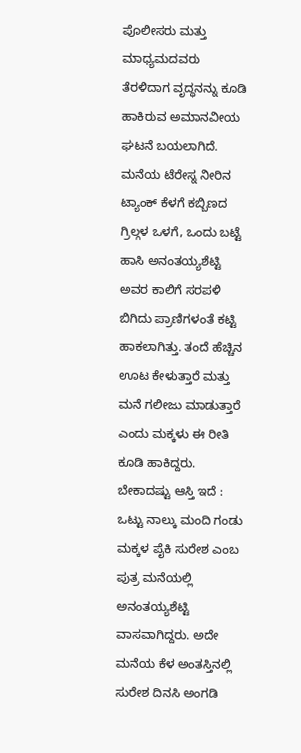ಪೊಲೀಸರು ಮತ್ತು ಮಾಧ್ಯಮದವರು ತೆರಳಿದಾಗ ವೃದ್ಧನನ್ನು ಕೂಡಿ ಹಾಕಿರುವ ಅಮಾನವೀಯ ಘಟನೆ ಬಯಲಾಗಿದೆ.
ಮನೆಯ ಟೆರೇಸ್ನ ನೀರಿನ ಟ್ಯಾಂಕ್ ಕೆಳಗೆ ಕಬ್ಬಿಣದ ಗ್ರಿಲ್ಗಳ ಒಳಗೆ, ಒಂದು ಬಟ್ಟೆ ಹಾಸಿ ಅನಂತಯ್ಯಶೆಟ್ಟಿ ಅವರ ಕಾಲಿಗೆ ಸರಪಳಿ ಬಿಗಿದು ಪ್ರಾಣಿಗಳಂತೆ ಕಟ್ಟಿ ಹಾಕಲಾಗಿತ್ತು. ತಂದೆ ಹೆಚ್ಚಿನ ಊಟ ಕೇಳುತ್ತಾರೆ ಮತ್ತು ಮನೆ ಗಲೀಜು ಮಾಡುತ್ತಾರೆ ಎಂದು ಮಕ್ಕಳು ಈ ರೀತಿ ಕೂಡಿ ಹಾಕಿದ್ದರು.
ಬೇಕಾದಷ್ಟು ಆಸ್ತಿ ಇದೆ : ಒಟ್ಟು ನಾಲ್ಕು ಮಂದಿ ಗಂಡು ಮಕ್ಕಳ ಪೈಕಿ ಸುರೇಶ ಎಂಬ ಪುತ್ರ ಮನೆಯಲ್ಲಿ ಅನಂತಯ್ಯಶೆಟ್ಟಿ ವಾಸವಾಗಿದ್ದರು. ಅದೇ ಮನೆಯ ಕೆಳ ಅಂತಸ್ತಿನಲ್ಲಿ ಸುರೇಶ ದಿನಸಿ ಅಂಗಡಿ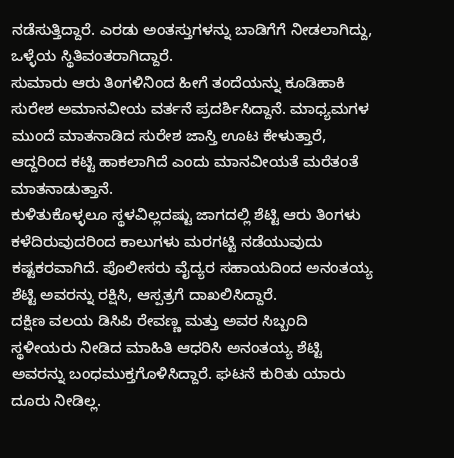ನಡೆಸುತ್ತಿದ್ದಾರೆ. ಎರಡು ಅಂತಸ್ತುಗಳನ್ನು ಬಾಡಿಗೆಗೆ ನೀಡಲಾಗಿದ್ದು, ಒಳ್ಳೆಯ ಸ್ಥಿತಿವಂತರಾಗಿದ್ದಾರೆ.
ಸುಮಾರು ಆರು ತಿಂಗಳಿನಿಂದ ಹೀಗೆ ತಂದೆಯನ್ನು ಕೂಡಿಹಾಕಿ ಸುರೇಶ ಅಮಾನವೀಯ ವರ್ತನೆ ಪ್ರದರ್ಶಿಸಿದ್ದಾನೆ. ಮಾಧ್ಯಮಗಳ ಮುಂದೆ ಮಾತನಾಡಿದ ಸುರೇಶ ಜಾಸ್ತಿ ಊಟ ಕೇಳುತ್ತಾರೆ, ಆದ್ದರಿಂದ ಕಟ್ಟಿ ಹಾಕಲಾಗಿದೆ ಎಂದು ಮಾನವೀಯತೆ ಮರೆತಂತೆ ಮಾತನಾಡುತ್ತಾನೆ.
ಕುಳಿತುಕೊಳ್ಳಲೂ ಸ್ಥಳವಿಲ್ಲದಷ್ಟು ಜಾಗದಲ್ಲಿ ಶೆಟ್ಟಿ ಆರು ತಿಂಗಳು ಕಳೆದಿರುವುದರಿಂದ ಕಾಲುಗಳು ಮರಗಟ್ಟಿ ನಡೆಯುವುದು ಕಷ್ಟಕರವಾಗಿದೆ. ಪೊಲೀಸರು ವೈದ್ಯರ ಸಹಾಯದಿಂದ ಅನಂತಯ್ಯ ಶೆಟ್ಟಿ ಅವರನ್ನು ರಕ್ಷಿಸಿ, ಆಸ್ಪತ್ರಗೆ ದಾಖಲಿಸಿದ್ದಾರೆ.
ದಕ್ಷಿಣ ವಲಯ ಡಿಸಿಪಿ ರೇವಣ್ಣ ಮತ್ತು ಅವರ ಸಿಬ್ಬಂದಿ ಸ್ಥಳೀಯರು ನೀಡಿದ ಮಾಹಿತಿ ಆಧರಿಸಿ ಅನಂತಯ್ಯ ಶೆಟ್ಟಿ ಅವರನ್ನು ಬಂಧಮುಕ್ತಗೊಳಿಸಿದ್ದಾರೆ. ಘಟನೆ ಕುರಿತು ಯಾರು ದೂರು ನೀಡಿಲ್ಲ.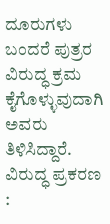ದೂರುಗಳು ಬಂದರೆ ಪುತ್ರರ ವಿರುದ್ಧ ಕ್ರಮ ಕೈಗೊಳ್ಳುವುದಾಗಿ ಅವರು ತಿಳಿಸಿದ್ದಾರೆ.
ವಿರುದ್ಧ ಪ್ರಕರಣ :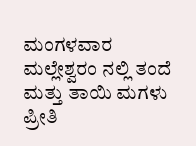ಮಂಗಳವಾರ ಮಲ್ಲೇಶ್ವರಂ ನಲ್ಲಿ ತಂದೆ ಮತ್ತು ತಾಯಿ ಮಗಳು ಪ್ರೀತಿ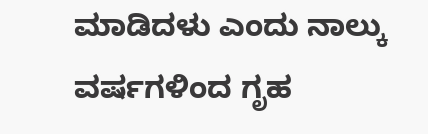ಮಾಡಿದಳು ಎಂದು ನಾಲ್ಕು ವರ್ಷಗಳಿಂದ ಗೃಹ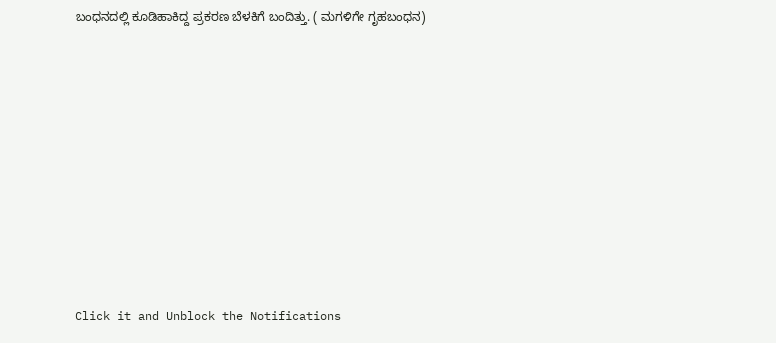ಬಂಧನದಲ್ಲಿ ಕೂಡಿಹಾಕಿದ್ದ ಪ್ರಕರಣ ಬೆಳಕಿಗೆ ಬಂದಿತ್ತು. ( ಮಗಳಿಗೇ ಗೃಹಬಂಧನ)












Click it and Unblock the Notifications